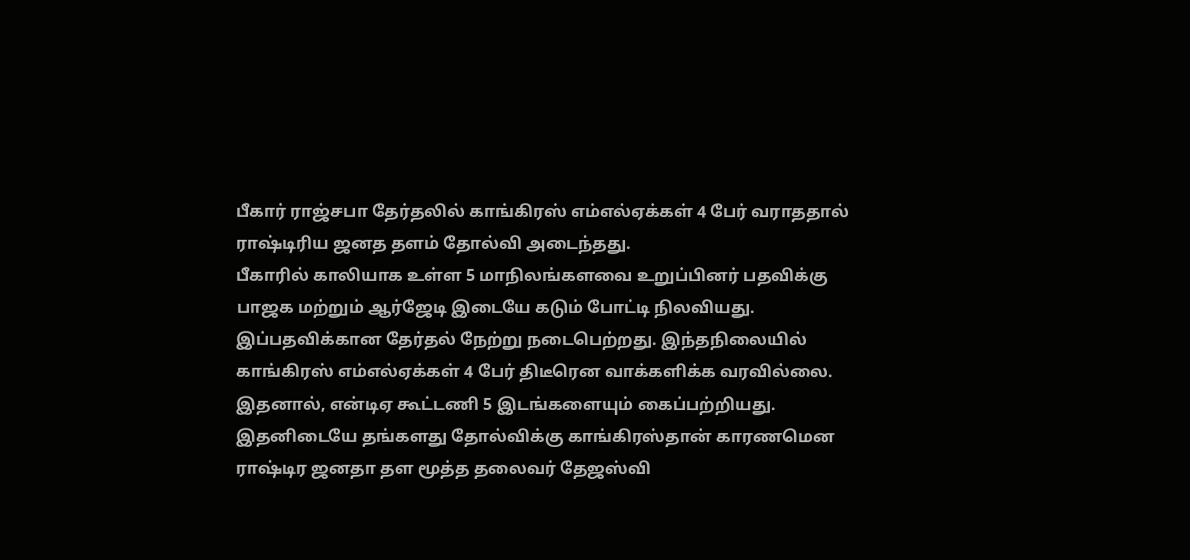பீகார் ராஜ்சபா தேர்தலில் காங்கிரஸ் எம்எல்ஏக்கள் 4 பேர் வராததால் ராஷ்டிரிய ஜனத தளம் தோல்வி அடைந்தது.
பீகாரில் காலியாக உள்ள 5 மாநிலங்களவை உறுப்பினர் பதவிக்கு பாஜக மற்றும் ஆர்ஜேடி இடையே கடும் போட்டி நிலவியது.
இப்பதவிக்கான தேர்தல் நேற்று நடைபெற்றது. இந்தநிலையில் காங்கிரஸ் எம்எல்ஏக்கள் 4 பேர் திடீரென வாக்களிக்க வரவில்லை.
இதனால், என்டிஏ கூட்டணி 5 இடங்களையும் கைப்பற்றியது. இதனிடையே தங்களது தோல்விக்கு காங்கிரஸ்தான் காரணமென ராஷ்டிர ஜனதா தள மூத்த தலைவர் தேஜஸ்வி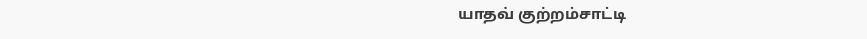யாதவ் குற்றம்சாட்டி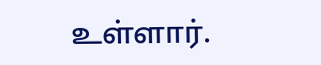உள்ளார்.